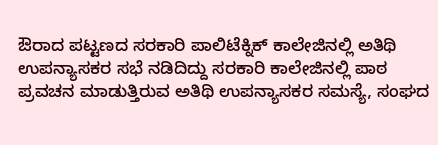ಔರಾದ ಪಟ್ಟಣದ ಸರಕಾರಿ ಪಾಲಿಟೆಕ್ನಿಕ್ ಕಾಲೇಜಿನಲ್ಲಿ ಅತಿಥಿ ಉಪನ್ಯಾಸಕರ ಸಭೆ ನಡಿದಿದ್ದು ಸರಕಾರಿ ಕಾಲೇಜಿನಲ್ಲಿ ಪಾಠ ಪ್ರವಚನ ಮಾಡುತ್ತಿರುವ ಅತಿಥಿ ಉಪನ್ಯಾಸಕರ ಸಮಸ್ಯೆ, ಸಂಘದ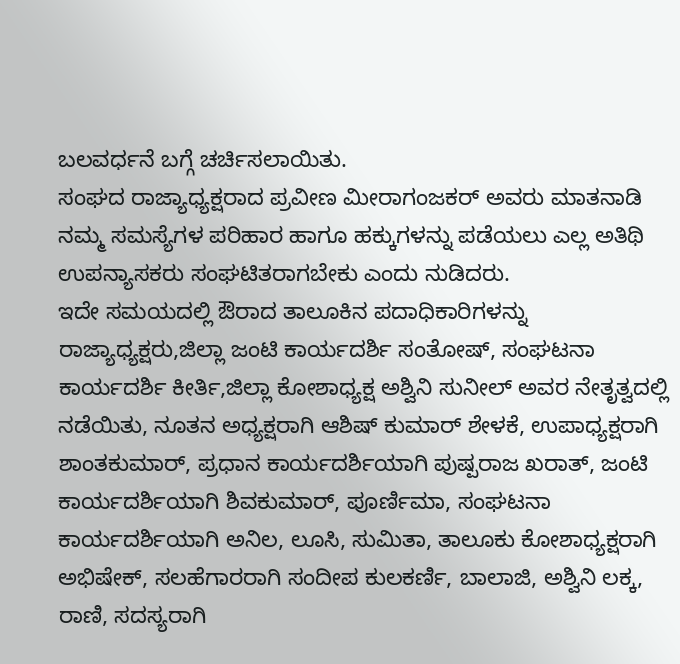ಬಲವರ್ಧನೆ ಬಗ್ಗೆ ಚರ್ಚಿಸಲಾಯಿತು.
ಸಂಘದ ರಾಜ್ಯಾಧ್ಯಕ್ಷರಾದ ಪ್ರವೀಣ ಮೀರಾಗಂಜಕರ್ ಅವರು ಮಾತನಾಡಿ ನಮ್ಮ ಸಮಸ್ಯೆಗಳ ಪರಿಹಾರ ಹಾಗೂ ಹಕ್ಕುಗಳನ್ನು ಪಡೆಯಲು ಎಲ್ಲ ಅತಿಥಿ ಉಪನ್ಯಾಸಕರು ಸಂಘಟಿತರಾಗಬೇಕು ಎಂದು ನುಡಿದರು.
ಇದೇ ಸಮಯದಲ್ಲಿ ಔರಾದ ತಾಲೂಕಿನ ಪದಾಧಿಕಾರಿಗಳನ್ನು ರಾಜ್ಯಾಧ್ಯಕ್ಷರು,ಜಿಲ್ಲಾ ಜಂಟಿ ಕಾರ್ಯದರ್ಶಿ ಸಂತೋಷ್, ಸಂಘಟನಾ ಕಾರ್ಯದರ್ಶಿ ಕೀರ್ತಿ,ಜಿಲ್ಲಾ ಕೋಶಾಧ್ಯಕ್ಷ ಅಶ್ವಿನಿ ಸುನೀಲ್ ಅವರ ನೇತೃತ್ವದಲ್ಲಿ ನಡೆಯಿತು, ನೂತನ ಅಧ್ಯಕ್ಷರಾಗಿ ಆಶಿಷ್ ಕುಮಾರ್ ಶೇಳಕೆ, ಉಪಾಧ್ಯಕ್ಷರಾಗಿ ಶಾಂತಕುಮಾರ್, ಪ್ರಧಾನ ಕಾರ್ಯದರ್ಶಿಯಾಗಿ ಪುಷ್ಪರಾಜ ಖರಾತ್, ಜಂಟಿ ಕಾರ್ಯದರ್ಶಿಯಾಗಿ ಶಿವಕುಮಾರ್, ಪೂರ್ಣಿಮಾ, ಸಂಘಟನಾ ಕಾರ್ಯದರ್ಶಿಯಾಗಿ ಅನಿಲ, ಲೂಸಿ, ಸುಮಿತಾ, ತಾಲೂಕು ಕೋಶಾಧ್ಯಕ್ಷರಾಗಿ ಅಭಿಷೇಕ್, ಸಲಹೆಗಾರರಾಗಿ ಸಂದೀಪ ಕುಲಕರ್ಣಿ, ಬಾಲಾಜಿ, ಅಶ್ವಿನಿ ಲಕ್ಕ, ರಾಣಿ, ಸದಸ್ಯರಾಗಿ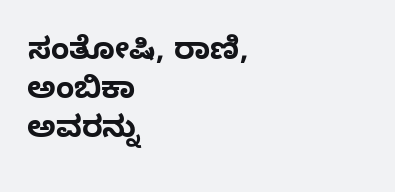ಸಂತೋಷಿ, ರಾಣಿ, ಅಂಬಿಕಾ ಅವರನ್ನು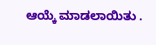ಆಯ್ಕೆ ಮಾಡಲಾಯಿತು .